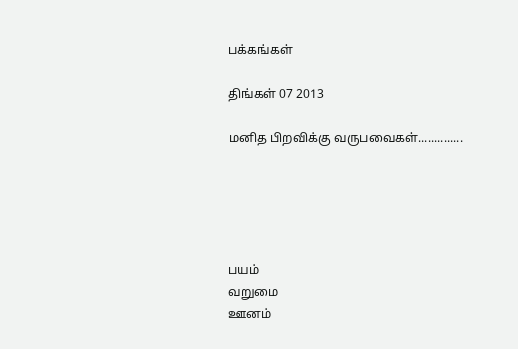பக்கங்கள்

திங்கள் 07 2013

மனித பிறவிக்கு வருபவைகள்..............





பயம்
வறுமை
ஊனம்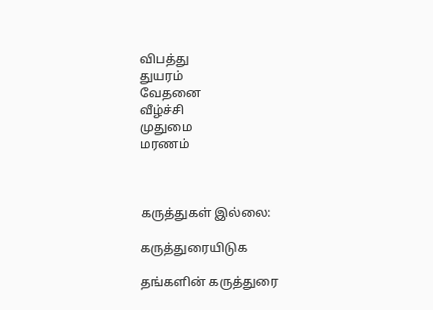விபத்து
துயரம்
வேதனை
வீழ்ச்சி
முதுமை
மரணம்



கருத்துகள் இல்லை:

கருத்துரையிடுக

தங்களின் கருத்துரை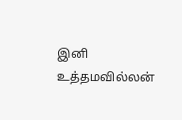இனி உத்தமவில்லன்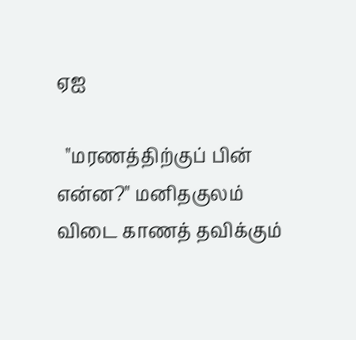ஏஐ

  "மரணத்திற்குப் பின் என்ன?" மனிதகுலம் விடை காணத் தவிக்கும்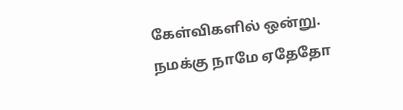கேள்விகளில் ஒன்று. நமக்கு நாமே ஏதேதோ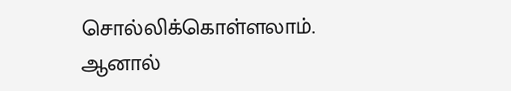சொல்லிக்கொள்ளலாம். ஆனால்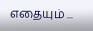எதையும் ...